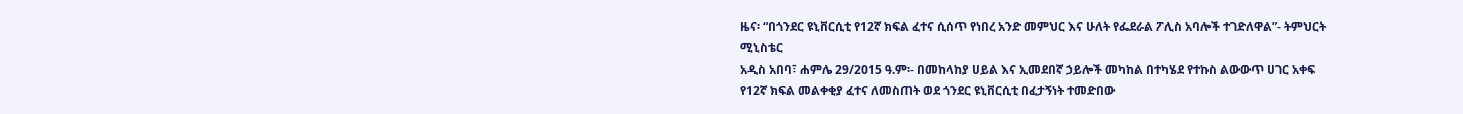ዜና፡ “በጎንደር ዩኒቨርሲቲ የ12ኛ ክፍል ፈተና ሲሰጥ የነበረ አንድ መምህር እና ሁለት የፌደራል ፖሊስ አባሎች ተገድለዋል”- ትምህርት ሚኒስቴር
አዲስ አበባ፣ ሐምሌ 29/2015 ዓ.ም፡- በመከላከያ ሀይል እና ኢመደበኛ ኃይሎች መካከል በተካሄደ የተኩስ ልውውጥ ሀገር አቀፍ የ12ኛ ክፍል መልቀቂያ ፈተና ለመስጠት ወደ ጎንደር ዩኒቨርሲቲ በፈታኝነት ተመድበው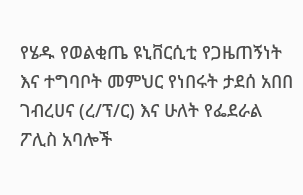የሄዱ የወልቂጤ ዩኒቨርሲቲ የጋዜጠኝነት እና ተግባቦት መምህር የነበሩት ታደሰ አበበ ገብረሀና (ረ/ፕ/ር) እና ሁለት የፌደራል ፖሊስ አባሎች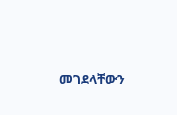መገደላቸውን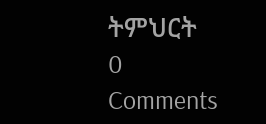ትምህርት
0 Comments